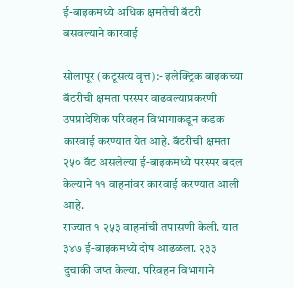ई-बाइकमध्ये अधिक क्षमतेची बॅटरी बसवल्याने कारवाई

सोलापूर (कटूसत्य वृत्त):- इलेक्ट्रिक बाइकच्या बॅटरीची क्षमता परस्पर वाढवल्याप्रकरणी उपप्रादेशिक परिवहन विभागाकडून कडक कारवाई करण्यात येत आहे. बॅटरीची क्षमता २५० वॅट असलेल्या ई-बाइकमध्ये परस्पर बदल केल्याने ११ वाहनांवर कारवाई करण्यात आली आहे.
राज्यात १ २५३ वाहनांची तपासणी केली. यात ३४७ ई-बाइकमध्ये दोष आढळला. २३३ दुचाकी जप्त केल्या. परिवहन विभागाने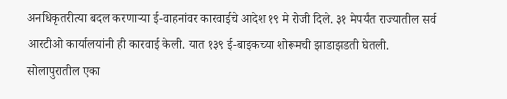अनधिकृतरीत्या बदल करणाऱ्या ई-वाहनांवर कारवाईचे आदेश १९ मे रोजी दिले. ३१ मेपर्यंत राज्यातील सर्व आरटीओ कार्यालयांनी ही कारवाई केली. यात १३९ ई-बाइकच्या शोरूमची झाडाझडती घेतली. सोलापुरातील एका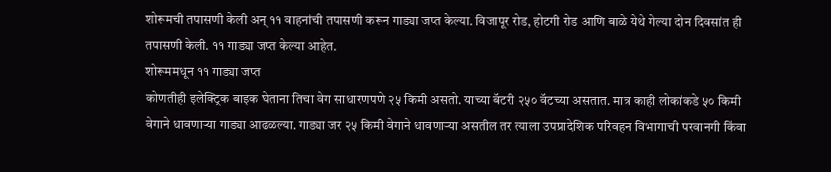शोरूमची तपासणी केली अन् ११ वाहनांची तपासणी करून गाड्या जप्त केल्या. विजापूर रोड, होटगी रोड आणि बाळे येथे गेल्या दोन दिवसांत ही तपासणी केली. ११ गाड्या जप्त केल्या आहेत.
शोरूममधून ११ गाड्या जप्त
कोणतीही इलेक्ट्रिक बाइक घेताना तिचा वेग साधारणपणे २५ किमी असतो. याच्या बॅटरी २५० वॅटच्या असतात. मात्र काही लोकांकडे ५० किमी वेगाने धावणाऱ्या गाड्या आढळल्या. गाड्या जर २५ किमी वेगाने धावणाऱ्या असतील तर त्याला उपप्रादेशिक परिवहन विभागाची परवानगी किंवा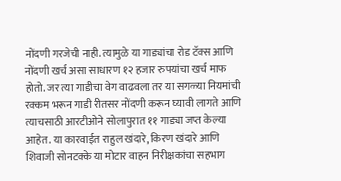नोंदणी गरजेची नाही. त्यामुळे या गाड्यांचा रोड टॅक्स आणि नोंदणी खर्च असा साधारण १२ हजार रुपयांचा खर्च माफ होतो. जर त्या गाडीचा वेग वाढवला तर या सगळ्या नियमांची रक्कम भरून गाडी रीतसर नोंदणी करून घ्यावी लागते आणि त्याचसाठी आरटीओने सोलापुरात ११ गाड्या जप्त केल्या आहेत. या कारवाईत राहुल खंदारे, किरण खंदारे आणि शिवाजी सोनटक्के या मोटार वाहन निरीक्षकांचा सहभाग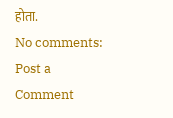होता.
No comments:
Post a Comment